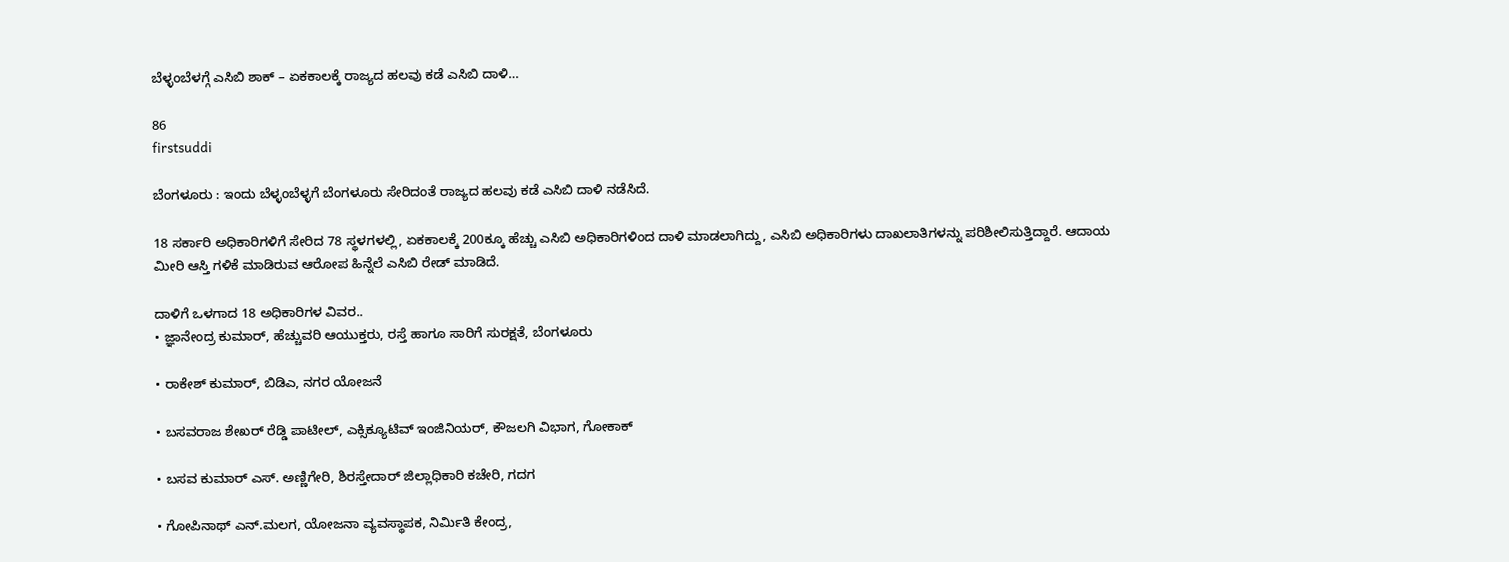ಬೆಳ್ಳಂಬೆಳಗ್ಗೆ ಎಸಿಬಿ ಶಾಕ್ – ಏಕಕಾಲಕ್ಕೆ ರಾಜ್ಯದ ಹಲವು ಕಡೆ ಎಸಿಬಿ ದಾಳಿ…

86
firstsuddi

ಬೆಂಗಳೂರು : ಇಂದು ಬೆಳ್ಳಂಬೆಳ್ಳಗೆ ಬೆಂಗಳೂರು ಸೇರಿದಂತೆ ರಾಜ್ಯದ ಹಲವು ಕಡೆ ಎಸಿಬಿ ದಾಳಿ ನಡೆಸಿದೆ.

18 ಸರ್ಕಾರಿ ಅಧಿಕಾರಿಗಳಿಗೆ ಸೇರಿದ 78 ಸ್ಥಳಗಳಲ್ಲಿ, ಏಕಕಾಲಕ್ಕೆ 200ಕ್ಕೂ ಹೆಚ್ಚು ಎಸಿಬಿ ಅಧಿಕಾರಿಗಳಿಂದ ದಾಳಿ ಮಾಡಲಾಗಿದ್ದು, ಎಸಿಬಿ ಅಧಿಕಾರಿಗಳು ದಾಖಲಾತಿಗಳನ್ನು ಪರಿಶೀಲಿಸುತ್ತಿದ್ದಾರೆ. ಆದಾಯ ಮೀರಿ ಆಸ್ತಿ ಗಳಿಕೆ ಮಾಡಿರುವ ಆರೋಪ ಹಿನ್ನೆಲೆ ಎಸಿಬಿ ರೇಡ್ ಮಾಡಿದೆ.

ದಾಳಿಗೆ ಒಳಗಾದ 18 ಅಧಿಕಾರಿಗಳ ವಿವರ..
• ಜ್ಞಾನೇಂದ್ರ ಕುಮಾರ್, ಹೆಚ್ಚುವರಿ ಆಯುಕ್ತರು, ರಸ್ತೆ ಹಾಗೂ ಸಾರಿಗೆ ಸುರಕ್ಷತೆ, ಬೆಂಗಳೂರು

• ರಾಕೇಶ್ ಕುಮಾರ್, ಬಿಡಿಎ, ನಗರ ಯೋಜನೆ

• ಬಸವರಾಜ ಶೇಖರ್ ರೆಡ್ಡಿ ಪಾಟೀಲ್, ಎಕ್ಸಿಕ್ಯೂಟಿವ್ ಇಂಜಿನಿಯರ್, ಕೌಜಲಗಿ ವಿಭಾಗ, ಗೋಕಾಕ್

• ಬಸವ ಕುಮಾರ್ ಎಸ್. ಅಣ್ಣಿಗೇರಿ, ಶಿರಸ್ತೇದಾರ್ ಜಿಲ್ಲಾಧಿಕಾರಿ ಕಚೇರಿ, ಗದಗ

• ಗೋಪಿನಾಥ್ ಎನ್.ಮಲಗ, ಯೋಜನಾ ವ್ಯವಸ್ಥಾಪಕ, ನಿರ್ಮಿತಿ ಕೇಂದ್ರ,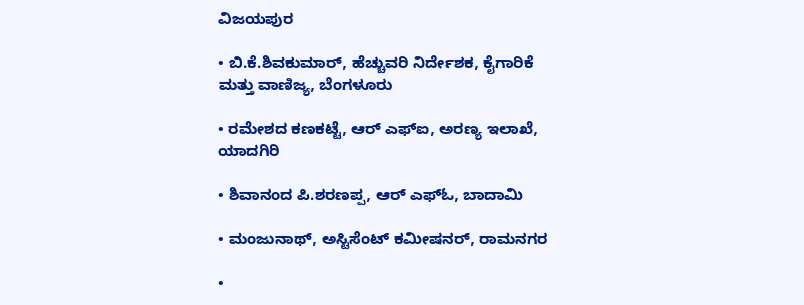ವಿಜಯಪುರ

• ಬಿ.ಕೆ.ಶಿವಕುಮಾರ್, ಹೆಚ್ಚುವರಿ ನಿರ್ದೇಶಕ, ಕೈಗಾರಿಕೆ ಮತ್ತು ವಾಣಿಜ್ಯ, ಬೆಂಗಳೂರು

• ರಮೇಶದ ಕಣಕಟ್ಟೆ, ಆರ್ ಎಫ್ಐ, ಅರಣ್ಯ ಇಲಾಖೆ, ಯಾದಗಿರಿ

• ಶಿವಾನಂದ ಪಿ.ಶರಣಪ್ಪ, ಆರ್ ಎಫ್ಓ, ಬಾದಾಮಿ

• ಮಂಜುನಾಥ್, ಅಸ್ಟಿಸೆಂಟ್ ಕಮೀಷನರ್, ರಾಮನಗರ

•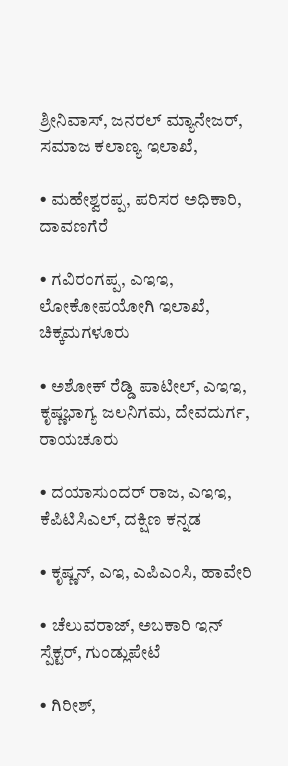ಶ್ರೀನಿವಾಸ್, ಜನರಲ್ ಮ್ಯಾನೇಜರ್, ಸಮಾಜ ಕಲಾಣ್ಯ ಇಲಾಖೆ,

• ಮಹೇಶ್ವರಪ್ಪ, ಪರಿಸರ ಅಧಿಕಾರಿ, ದಾವಣಗೆರೆ

• ಗವಿರಂಗಪ್ಪ, ಎಇಇ, ಲೋಕೋಪಯೋಗಿ ಇಲಾಖೆ, ಚಿಕ್ಕಮಗಳೂರು

• ಅಶೋಕ್ ರೆಡ್ಡಿ ಪಾಟೀಲ್, ಎಇಇ, ಕೃಷ್ಣಭಾಗ್ಯ ಜಲನಿಗಮ, ದೇವದುರ್ಗ, ರಾಯಚೂರು

• ದಯಾಸುಂದರ್ ರಾಜ, ಎಇಇ, ಕೆಪಿಟಿಸಿಎಲ್, ದಕ್ಷಿಣ ಕನ್ನಡ

• ಕೃಷ್ಣನ್, ಎಇ, ಎಪಿಎಂಸಿ, ಹಾವೇರಿ

• ಚೆಲುವರಾಜ್, ಅಬಕಾರಿ ಇನ್ ಸ್ಪೆಕ್ಟರ್, ಗುಂಡ್ಲುಪೇಟೆ

• ಗಿರೀಶ್,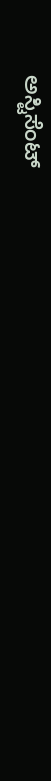ಅಸ್ಟಿಸೆಂಟ್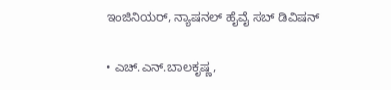ಇಂಜಿನಿಯರ್, ನ್ಯಾಷನಲ್ ಹೈವೈ ಸಬ್ ಡಿವಿಷನ್

• ಎಚ್.ಎನ್.ಬಾಲಕೃಷ್ಣ,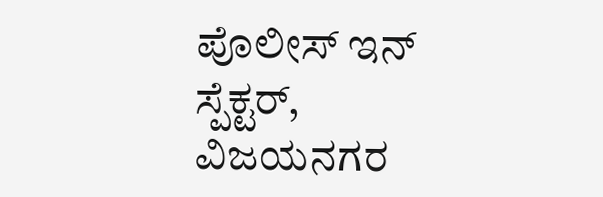ಪೊಲೀಸ್ ಇನ್ ಸ್ಪೆಕ್ಟರ್, ವಿಜಯನಗರ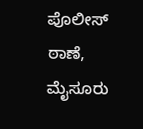ಪೊಲೀಸ್ ಠಾಣೆ, ಮೈಸೂರು